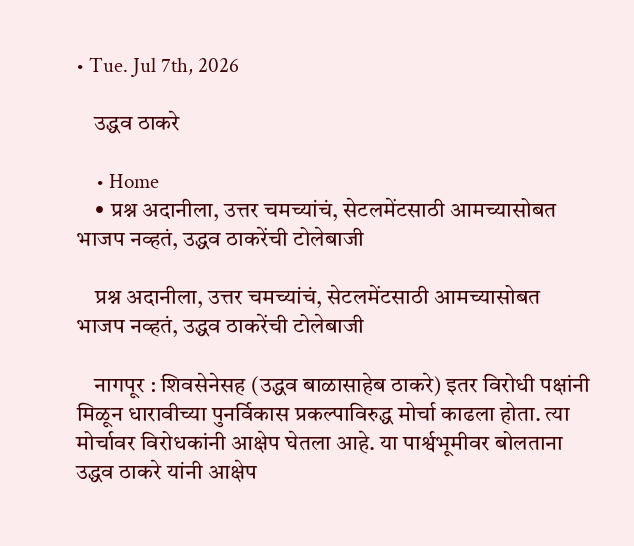• Tue. Jul 7th, 2026

    उद्धव ठाकरे

    • Home
    • प्रश्न अदानीला, उत्तर चमच्यांचं, सेटलमेंटसाठी आमच्यासोबत भाजप नव्हतं, उद्धव ठाकरेंची टोलेबाजी

    प्रश्न अदानीला, उत्तर चमच्यांचं, सेटलमेंटसाठी आमच्यासोबत भाजप नव्हतं, उद्धव ठाकरेंची टोलेबाजी

    नागपूर : शिवसेनेसह (उद्धव बाळासाहेब ठाकरे) इतर विरोधी पक्षांनी मिळून धारावीच्या पुनर्विकास प्रकल्पाविरुद्ध मोर्चा काढला होता. त्या मोर्चावर विरोधकांनी आक्षेप घेतला आहे. या पार्श्वभूमीवर बोलताना उद्धव ठाकरे यांनी आक्षेप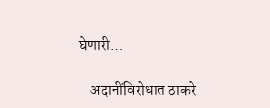घेणारी…

    अदानींविरोधात ठाकरे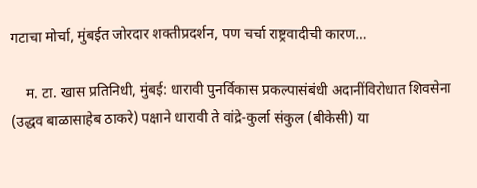गटाचा मोर्चा, मुंबईत जोरदार शक्तीप्रदर्शन, पण चर्चा राष्ट्रवादीची कारण…

    म. टा. खास प्रतिनिधी, मुंबई: धारावी पुनर्विकास प्रकल्पासंबंधी अदानींविरोधात शिवसेना (उद्धव बाळासाहेब ठाकरे) पक्षाने धारावी ते वांद्रे-कुर्ला संकुल (बीकेसी) या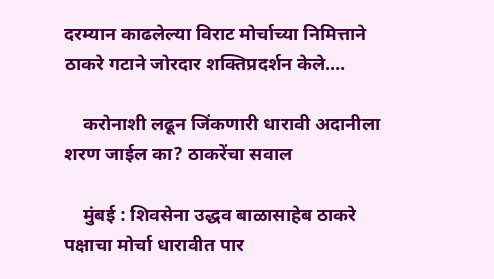दरम्यान काढलेल्या विराट मोर्चाच्या निमित्ताने ठाकरे गटाने जोरदार शक्तिप्रदर्शन केले.…

    करोनाशी लढून जिंकणारी धारावी अदानीला शरण जाईल का? ठाकरेंचा सवाल

    मुंबई : शिवसेना उद्धव बाळासाहेब ठाकरे पक्षाचा मोर्चा धारावीत पार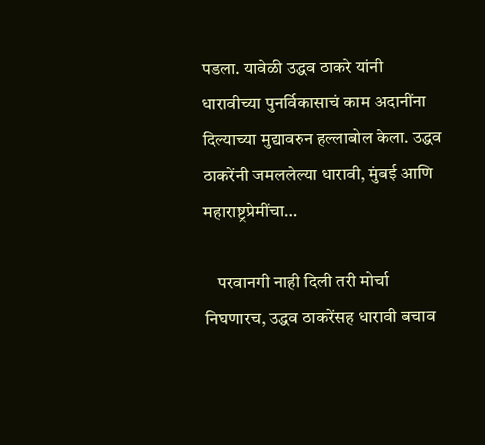पडला. यावेळी उद्धव ठाकरे यांनी धारावीच्या पुनर्विकासाचं काम अदानींना दिल्याच्या मुद्यावरुन हल्लाबोल केला. उद्धव ठाकरेंनी जमललेल्या धारावी, मुंबई आणि महाराष्ट्रप्रेमींचा…

    परवानगी नाही दिली तरी मोर्चा निघणारच, उद्धव ठाकरेंसह धारावी बचाव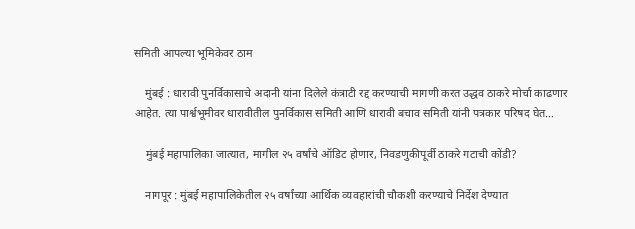समिती आपल्या भूमिकेवर ठाम

    मुंबई : धारावी पुनर्विकासाचे अदानी यांना दिलेले कंत्राटी रद्द करण्याची मागणी करत उद्धव ठाकरे मोर्चा काढणार आहेत. त्या पार्श्वभूमीवर धारावीतील पुनर्विकास समिती आणि धारावी बचाव समिती यांनी पत्रकार परिषद घेत…

    मुंबई महापालिका जात्यात, मागील २५ वर्षांचे ऑडिट होणार, निवडणुकीपूर्वी ठाकरे गटाची कोंडी?

    नागपूर : मुंबई महापालिकेतील २५ वर्षांच्या आर्थिक व्यवहारांची चौकशी करण्याचे निर्देश देण्यात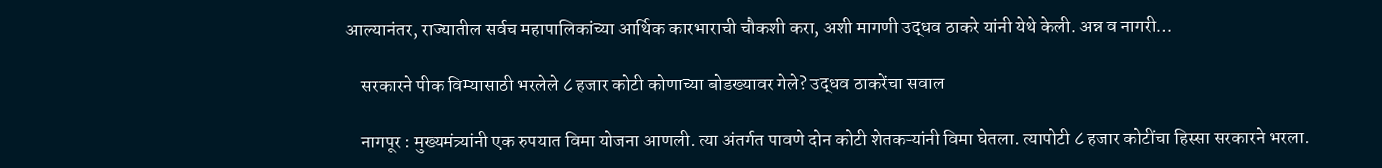आल्यानंतर, राज्यातील सर्वच महापालिकांच्या आर्थिक कारभाराची चौकशी करा, अशी मागणी उद्धव ठाकरे यांनी येथे केली. अन्न व नागरी…

    सरकारने पीक विम्यासाठी भरलेले ८ हजार कोटी कोणाच्या बोडख्यावर गेले? उद्धव ठाकरेंचा सवाल

    नागपूर : मुख्यमंत्र्यांनी एक रुपयात विमा योजना आणली. त्या अंतर्गत पावणे दोन कोटी शेतकऱ्यांनी विमा घेतला. त्यापोटी ८ हजार कोटींचा हिस्सा सरकारने भरला.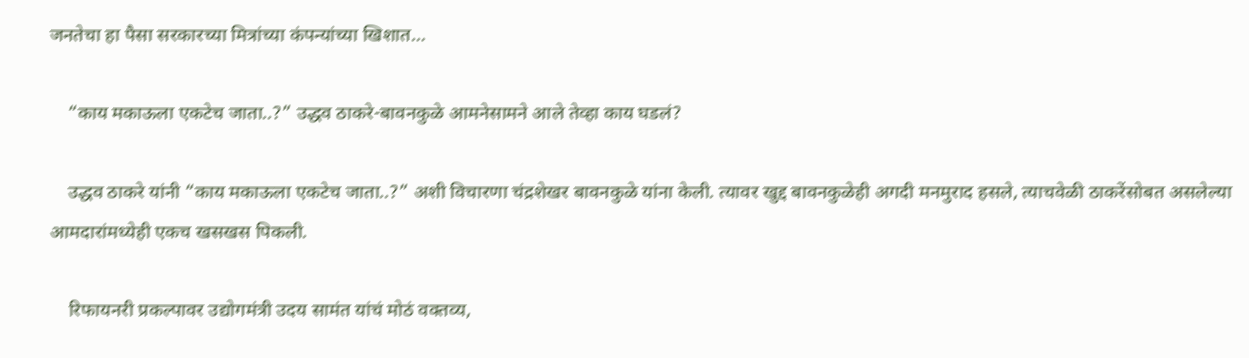जनतेचा हा पैसा सरकारच्या मित्रांच्या कंपन्यांच्या खिशात…

    “काय मकाऊला एकटेच जाता..?” उद्धव ठाकरे-बावनकुळे आमनेसामने आले तेव्हा काय घडलं?

    उद्धव ठाकरे यांनी “काय मकाऊला एकटेच जाता..?” अशी विचारणा चंद्रशेखर बावनकुळे यांना केली. त्यावर खुद्द बावनकुळेही अगदी मनमुराद हसले, त्याचवेळी ठाकरेंसोबत असलेल्या आमदारांमध्येही एकच खसखस पिकली.

    रिफायनरी प्रकल्पावर उद्योगमंत्री उदय सामंत यांचं मोठं वक्तव्य,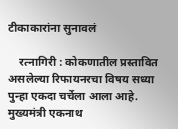टीकाकारांना सुनावलं

    रत्नागिरी : कोकणातील प्रस्तावित असलेल्या रिफायनरचा विषय सध्या पुन्हा एकदा चर्चेला आला आहे. मुख्यमंत्री एकनाथ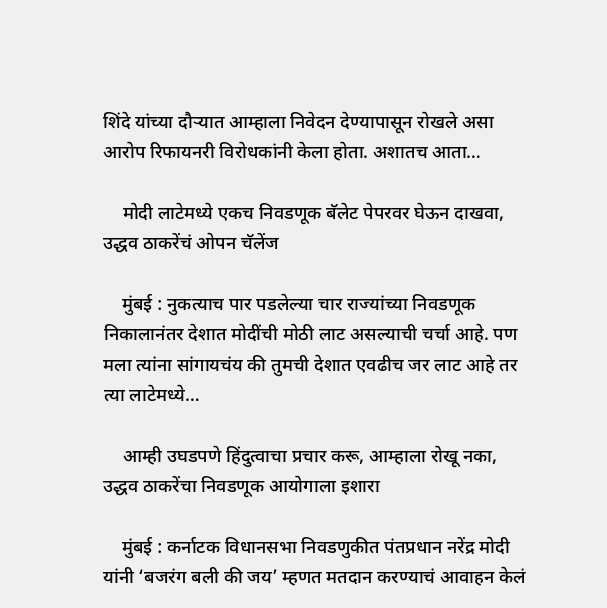शिंदे यांच्या दौऱ्यात आम्हाला निवेदन देण्यापासून रोखले असा आरोप रिफायनरी विरोधकांनी केला होता. अशातच आता…

    मोदी लाटेमध्ये एकच निवडणूक बॅलेट पेपरवर घेऊन दाखवा, उद्धव ठाकरेंचं ओपन चॅलेंज

    मुंबई : नुकत्याच पार पडलेल्या चार राज्यांच्या निवडणूक निकालानंतर देशात मोदींची मोठी लाट असल्याची चर्चा आहे. पण मला त्यांना सांगायचंय की तुमची देशात एवढीच जर लाट आहे तर त्या लाटेमध्ये…

    आम्ही उघडपणे हिंदुत्वाचा प्रचार करू, आम्हाला रोखू नका, उद्धव ठाकरेंचा निवडणूक आयोगाला इशारा

    मुंबई : कर्नाटक विधानसभा निवडणुकीत पंतप्रधान नरेंद्र मोदी यांनी ‘बजरंग बली की जय’ म्हणत मतदान करण्याचं आवाहन केलं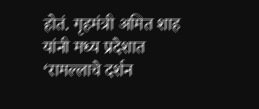होतं. गृहमंत्री अमित शाह यांनी मध्य प्रदेशात ‘रामल्लाचे दर्शन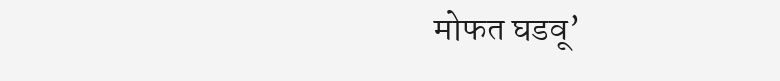मोफत घडवू’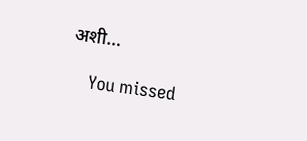अशी…

    You missed